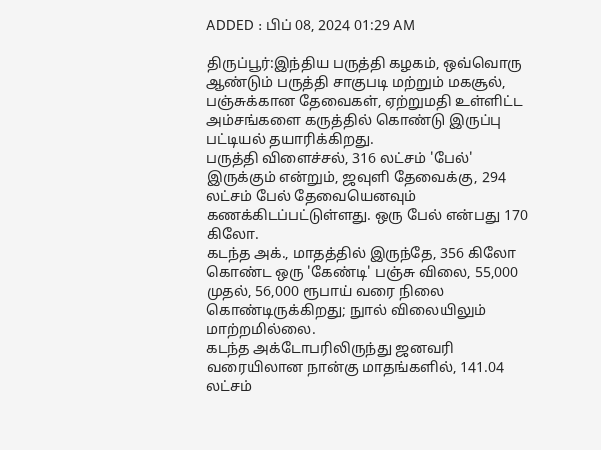ADDED : பிப் 08, 2024 01:29 AM

திருப்பூர்:இந்திய பருத்தி கழகம், ஒவ்வொரு ஆண்டும் பருத்தி சாகுபடி மற்றும் மகசூல், பஞ்சுக்கான தேவைகள், ஏற்றுமதி உள்ளிட்ட அம்சங்களை கருத்தில் கொண்டு இருப்பு பட்டியல் தயாரிக்கிறது.
பருத்தி விளைச்சல், 316 லட்சம் 'பேல்' இருக்கும் என்றும், ஜவுளி தேவைக்கு, 294 லட்சம் பேல் தேவையெனவும் கணக்கிடப்பட்டுள்ளது. ஒரு பேல் என்பது 170 கிலோ.
கடந்த அக்., மாதத்தில் இருந்தே, 356 கிலோ கொண்ட ஒரு 'கேண்டி' பஞ்சு விலை, 55,000 முதல், 56,000 ரூபாய் வரை நிலை கொண்டிருக்கிறது; நுால் விலையிலும் மாற்றமில்லை.
கடந்த அக்டோபரிலிருந்து ஜனவரி வரையிலான நான்கு மாதங்களில், 141.04 லட்சம்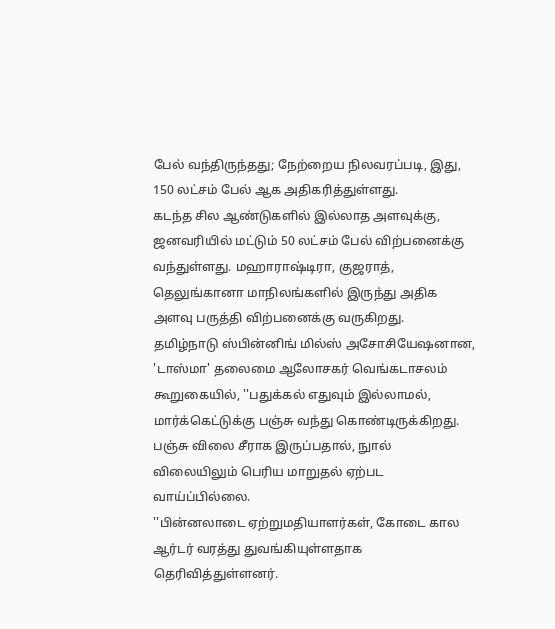பேல் வந்திருந்தது; நேற்றைய நிலவரப்படி, இது, 150 லட்சம் பேல் ஆக அதிகரித்துள்ளது.
கடந்த சில ஆண்டுகளில் இல்லாத அளவுக்கு, ஜனவரியில் மட்டும் 50 லட்சம் பேல் விற்பனைக்கு வந்துள்ளது. மஹாராஷ்டிரா, குஜராத், தெலுங்கானா மாநிலங்களில் இருந்து அதிக அளவு பருத்தி விற்பனைக்கு வருகிறது.
தமிழ்நாடு ஸ்பின்னிங் மில்ஸ் அசோசியேஷனான, 'டாஸ்மா' தலைமை ஆலோசகர் வெங்கடாசலம் கூறுகையில், ''பதுக்கல் எதுவும் இல்லாமல், மார்க்கெட்டுக்கு பஞ்சு வந்து கொண்டிருக்கிறது. பஞ்சு விலை சீராக இருப்பதால், நுால் விலையிலும் பெரிய மாறுதல் ஏற்பட வாய்ப்பில்லை.
''பின்னலாடை ஏற்றுமதியாளர்கள், கோடை கால ஆர்டர் வரத்து துவங்கியுள்ளதாக தெரிவித்துள்ளனர்.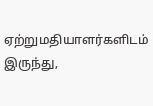ஏற்றுமதியாளர்களிடம் இருந்து,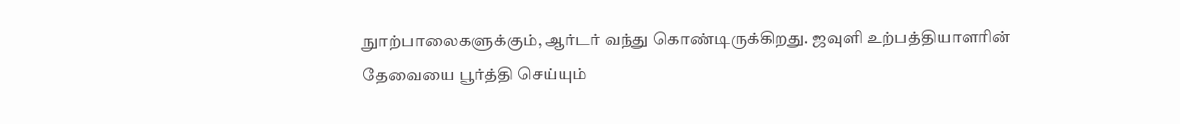நுாற்பாலைகளுக்கும், ஆர்டர் வந்து கொண்டிருக்கிறது. ஜவுளி உற்பத்தியாளரின் தேவையை பூர்த்தி செய்யும்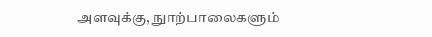அளவுக்கு, நுாற்பாலைகளும்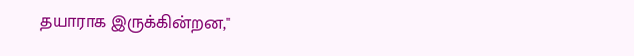தயாராக இருக்கின்றன,''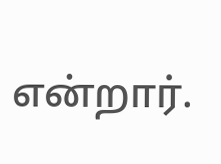என்றார்.